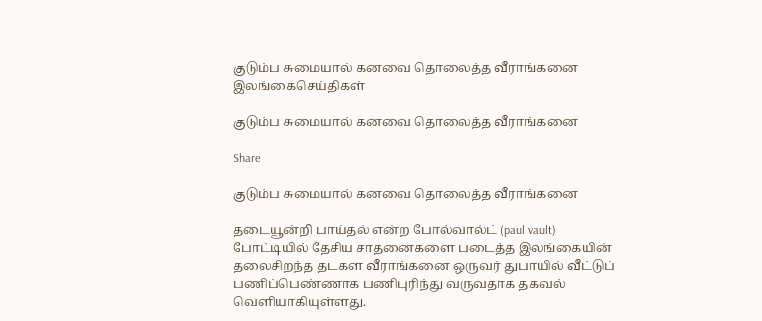குடும்ப சுமையால் கனவை தொலைத்த வீராங்கனை
இலங்கைசெய்திகள்

குடும்ப சுமையால் கனவை தொலைத்த வீராங்கனை

Share

குடும்ப சுமையால் கனவை தொலைத்த வீராங்கனை

தடையூன்றி பாய்தல் என்ற போல்வால்ட் (paul vault) போட்டியில் தேசிய சாதனைகளை படைத்த இலங்கையின் தலைசிறந்த தடகள வீராங்கனை ஒருவர் துபாயில் வீட்டுப் பணிப்பெண்ணாக பணிபுரிந்து வருவதாக தகவல் வெளியாகியுள்ளது.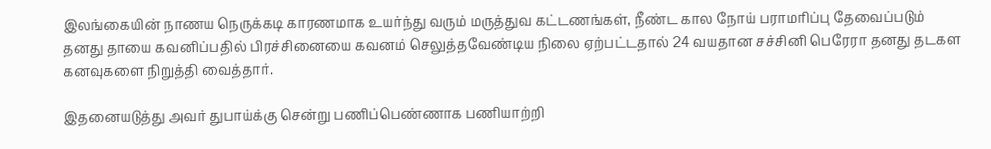இலங்கையின் நாணய நெருக்கடி காரணமாக உயர்ந்து வரும் மருத்துவ கட்டணங்கள், நீண்ட கால நோய் பராமரிப்பு தேவைப்படும் தனது தாயை கவனிப்பதில் பிரச்சினையை கவனம் செலுத்தவேண்டிய நிலை ஏற்பட்டதால் 24 வயதான சச்சினி பெரேரா தனது தடகள கனவுகளை நிறுத்தி வைத்தார்.

இதனையடுத்து அவர் துபாய்க்கு சென்று பணிப்பெண்ணாக பணியாற்றி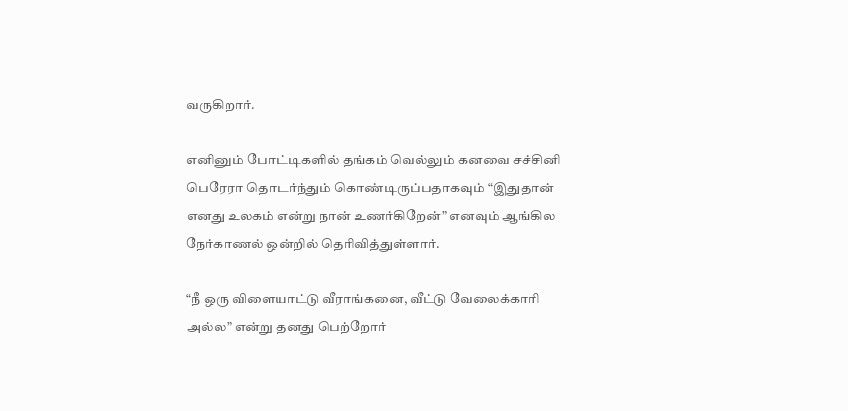வருகிறார்.

எனினும் போட்டிகளில் தங்கம் வெல்லும் கனவை சச்சினி பெரேரா தொடர்ந்தும் கொண்டிருப்பதாகவும் “இதுதான் எனது உலகம் என்று நான் உணர்கிறேன்” எனவும் ஆங்கில நேர்காணல் ஒன்றில் தெரிவித்துள்ளார்.

“நீ ஒரு விளையாட்டு வீராங்கனை, வீட்டு வேலைக்காரி அல்ல” என்று தனது பெற்றோர்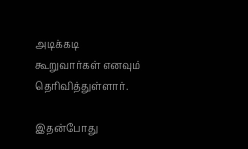அடிக்கடி கூறுவார்கள் எனவும் தெரிவித்துள்ளார்.

இதன்போது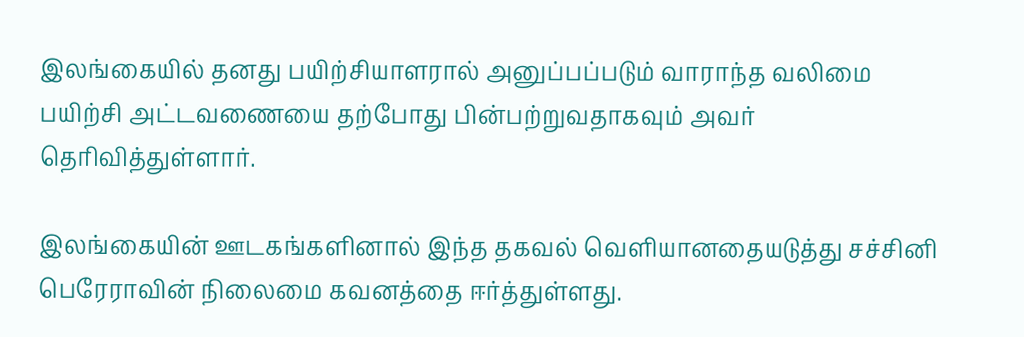இலங்கையில் தனது பயிற்சியாளரால் அனுப்பப்படும் வாராந்த வலிமை பயிற்சி அட்டவணையை தற்போது பின்பற்றுவதாகவும் அவர் தெரிவித்துள்ளார்.

இலங்கையின் ஊடகங்களினால் இந்த தகவல் வெளியானதையடுத்து சச்சினி பெரேராவின் நிலைமை கவனத்தை ஈர்த்துள்ளது.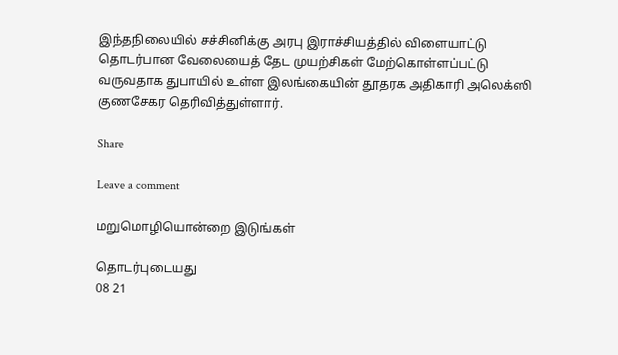இந்தநிலையில் சச்சினிக்கு அரபு இராச்சியத்தில் விளையாட்டு தொடர்பான வேலையைத் தேட முயற்சிகள் மேற்கொள்ளப்பட்டு வருவதாக துபாயில் உள்ள இலங்கையின் தூதரக அதிகாரி அலெக்ஸி குணசேகர தெரிவித்துள்ளார்.

Share

Leave a comment

மறுமொழியொன்றை இடுங்கள்

தொடர்புடையது
08 21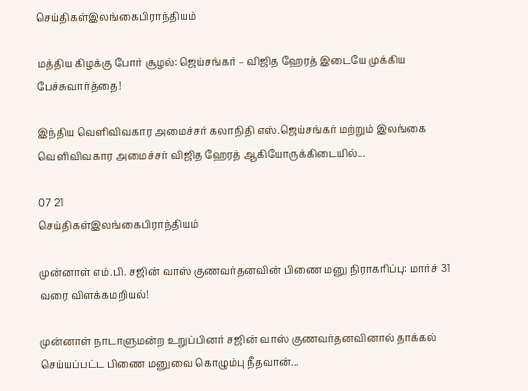செய்திகள்இலங்கைபிராந்தியம்

மத்திய கிழக்கு போர் சூழல்: ஜெய்சங்கர் – விஜித ஹேரத் இடையே முக்கிய பேச்சுவார்த்தை!

இந்திய வெளிவிவகார அமைச்சர் கலாநிதி எஸ்.ஜெய்சங்கர் மற்றும் இலங்கை வெளிவிவகார அமைச்சர் விஜித ஹேரத் ஆகியோருக்கிடையில்...

07 21
செய்திகள்இலங்கைபிராந்தியம்

முன்னாள் எம்.பி. சஜின் வாஸ் குணவர்தனவின் பிணை மனு நிராகரிப்பு: மார்ச் 31 வரை விளக்கமறியல்!

முன்னாள் நாடாளுமன்ற உறுப்பினர் சஜின் வாஸ் குணவர்தனவினால் தாக்கல் செய்யப்பட்ட பிணை மனுவை கொழும்பு நீதவான்...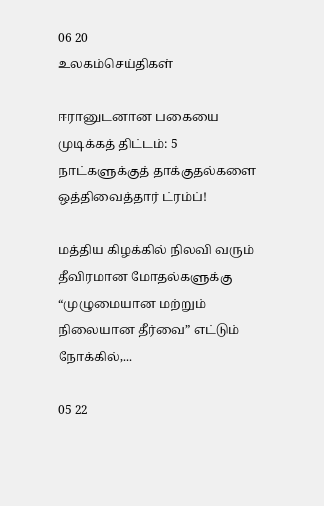06 20
உலகம்செய்திகள்

ஈரானுடனான பகையை முடிக்கத் திட்டம்: 5 நாட்களுக்குத் தாக்குதல்களை ஒத்திவைத்தார் ட்ரம்ப்!

மத்திய கிழக்கில் நிலவி வரும் தீவிரமான மோதல்களுக்கு “முழுமையான மற்றும் நிலையான தீர்வை” எட்டும் நோக்கில்,...

05 22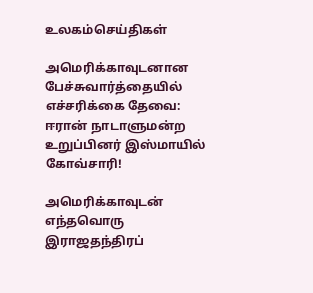உலகம்செய்திகள்

அமெரிக்காவுடனான பேச்சுவார்த்தையில் எச்சரிக்கை தேவை: ஈரான் நாடாளுமன்ற உறுப்பினர் இஸ்மாயில் கோவ்சாரி!

அமெரிக்காவுடன் எந்தவொரு இராஜதந்திரப்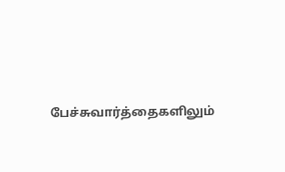பேச்சுவார்த்தைகளிலும்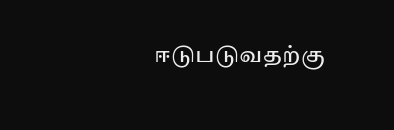ஈடுபடுவதற்கு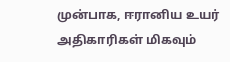முன்பாக, ஈரானிய உயர் அதிகாரிகள் மிகவும்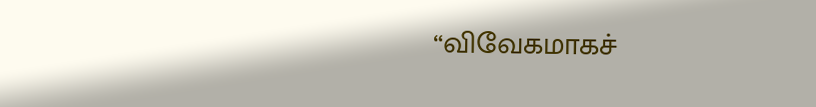“விவேகமாகச்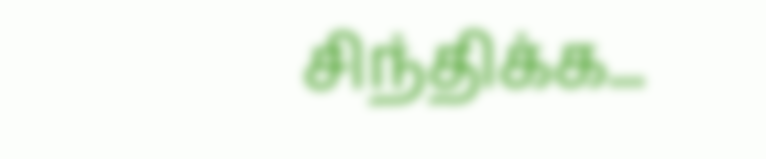சிந்திக்க...